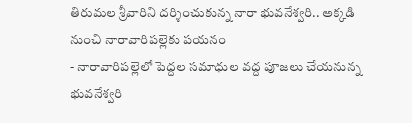తిరుమల శ్రీవారిని దర్శించుకున్న నారా భువనేశ్వరి.. అక్కడి నుంచి నారావారిపల్లెకు పయనం
- నారావారిపల్లెలో పెద్దల సమాధుల వద్ద పూజలు చేయనున్న భువనేశ్వరి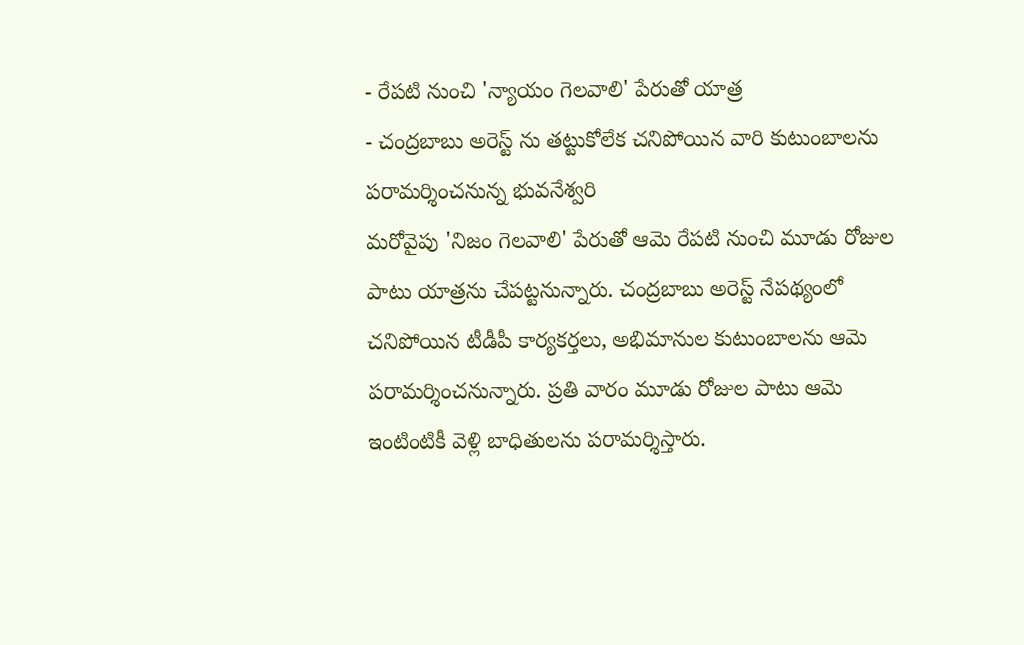- రేపటి నుంచి 'న్యాయం గెలవాలి' పేరుతో యాత్ర
- చంద్రబాబు అరెస్ట్ ను తట్టుకోలేక చనిపోయిన వారి కుటుంబాలను పరామర్శించనున్న భువనేశ్వరి
మరోవైపు 'నిజం గెలవాలి' పేరుతో ఆమె రేపటి నుంచి మూడు రోజుల పాటు యాత్రను చేపట్టనున్నారు. చంద్రబాబు అరెస్ట్ నేపథ్యంలో చనిపోయిన టీడీపీ కార్యకర్తలు, అభిమానుల కుటుంబాలను ఆమె పరామర్శించనున్నారు. ప్రతి వారం మూడు రోజుల పాటు ఆమె ఇంటింటికీ వెళ్లి బాధితులను పరామర్శిస్తారు.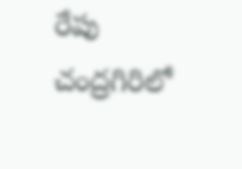రేపు చంద్రగిరిలో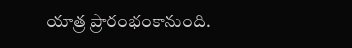యాత్ర ప్రారంభంకానుంది.